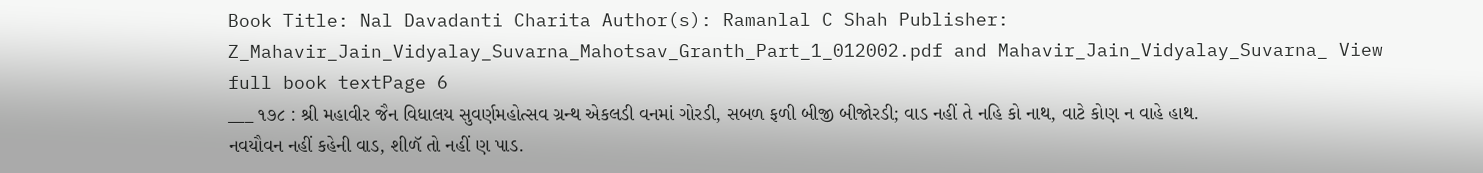Book Title: Nal Davadanti Charita Author(s): Ramanlal C Shah Publisher: Z_Mahavir_Jain_Vidyalay_Suvarna_Mahotsav_Granth_Part_1_012002.pdf and Mahavir_Jain_Vidyalay_Suvarna_ View full book textPage 6
___ ૧૭૮ : શ્રી મહાવીર જૈન વિધાલય સુવર્ણમહોત્સવ ગ્રન્થ એકલડી વનમાં ગોરડી, સબળ ફળી બીજી બીજોરડી; વાડ નહીં તે નહિ કો નાથ, વાટે કોણ ન વાહે હાથ. નવયૌવન નહીં કહેની વાડ, શીળૅ તો નહીં ણ પાડ.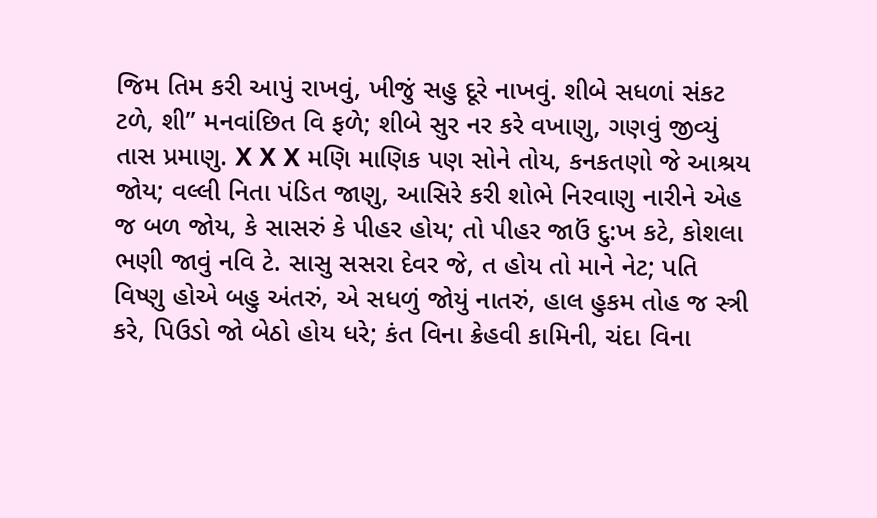જિમ તિમ કરી આપું રાખવું, ખીજું સહુ દૂરે નાખવું. શીબે સધળાં સંકટ ટળે, શી” મનવાંછિત વિ ફળે; શીબે સુર નર કરે વખાણુ, ગણવું જીવ્યું તાસ પ્રમાણુ. X X X મણિ માણિક પણ સોને તોય, કનકતણો જે આશ્રય જોય; વલ્લી નિતા પંડિત જાણુ, આસિરે કરી શોભે નિરવાણુ નારીને એહ જ બળ જોય, કે સાસરું કે પીહર હોય; તો પીહર જાઉં દુ:ખ કટે, કોશલા ભણી જાવું નવિ ટે. સાસુ સસરા દેવર જે, ત હોય તો માને નેટ; પતિ વિષ્ણુ હોએ બહુ અંતરું, એ સધળું જોયું નાતરું, હાલ હુકમ તોહ જ સ્ત્રી કરે, પિઉડો જો બેઠો હોય ધરે; કંત વિના ક્રેહવી કામિની, ચંદા વિના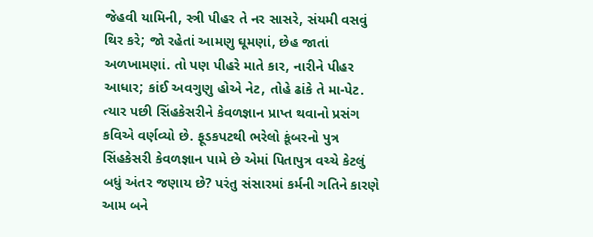જેહવી યામિની, સ્ત્રી પીહર તે નર સાસરે, સંયમી વસવું થિર કરે; જો રહેતાં આમણુ ઘૂમણાં, છેહ જાતાં અળખામણાં. તો પણ પીહરે માતે કાર, નારીને પીહર આધાર; કાંઈ અવગુણુ હોએ નેટ, તોહે ઢાંકે તે મા-પેટ. ત્યાર પછી સિંહકેસરીને કેવળજ્ઞાન પ્રાપ્ત થવાનો પ્રસંગ કવિએ વર્ણવ્યો છે. ફૂડકપટથી ભરેલો કૂંબરનો પુત્ર સિંહકેસરી કેવળજ્ઞાન પામે છે એમાં પિતાપુત્ર વચ્ચે કેટલું બધું અંતર જણાય છે? પરંતુ સંસારમાં કર્મની ગતિને કારણે આમ બને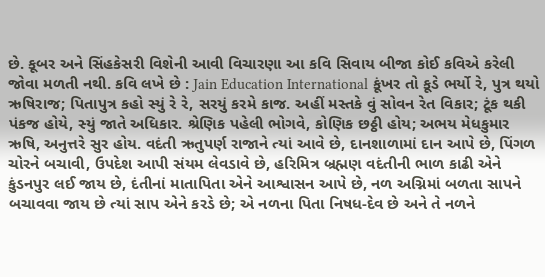છે. કૂબર અને સિંહકેસરી વિશેની આવી વિચારણા આ કવિ સિવાય બીજા કોઈ કવિએ કરેલી જોવા મળતી નથી. કવિ લખે છે : Jain Education International કૂંખર તો કૂડે ભર્યો રે, પુત્ર થયો ઋષિરાજ; પિતાપુત્ર કહો સ્યું રે રે, સરયું કરમે કાજ. અહીં મસ્તકે વું સોવન રેત વિકાર; ટૂંક થકી પંકજ હોયે, સ્યું જાતે અધિકાર. શ્રેણિક પહેલી ભોગવે, કોણિક છઠ્ઠી હોય; અભય મેધકુમાર ઋષિ, અનુત્તરે સુર હોય. વદંતી ઋતુપર્ણ રાજાને ત્યાં આવે છે, દાનશાળામાં દાન આપે છે, પિંગળ ચોરને બચાવી, ઉપદેશ આપી સંયમ લેવડાવે છે, હરિમિત્ર બ્રહ્મણ વદંતીની ભાળ કાઢી એને કુંડનપુર લઈ જાય છે, દંતીનાં માતાપિતા એને આશ્વાસન આપે છે, નળ અગ્નિમાં બળતા સાપને બચાવવા જાય છે ત્યાં સાપ એને કરડે છે; એ નળના પિતા નિષધ-દેવ છે અને તે નળને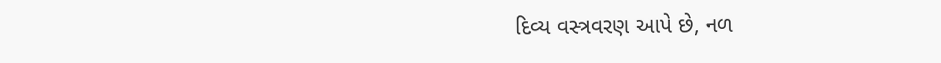દિવ્ય વસ્ત્રવરણ આપે છે, નળ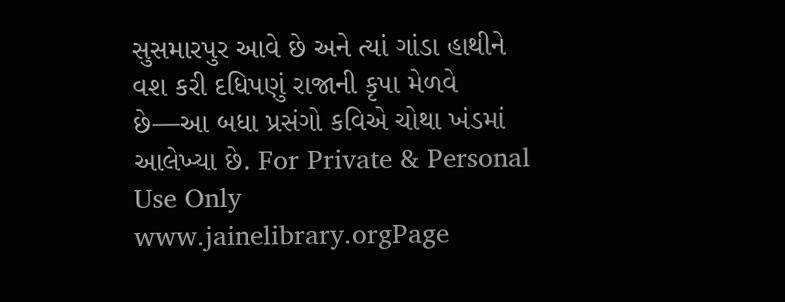સુસમારપુર આવે છે અને ત્યાં ગાંડા હાથીને વશ કરી દધિપણું રાજાની કૃપા મેળવે છે—આ બધા પ્રસંગો કવિએ ચોથા ખંડમાં આલેખ્યા છે. For Private & Personal Use Only www.jainelibrary.orgPage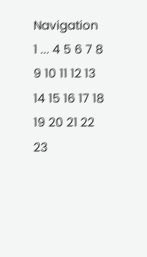Navigation
1 ... 4 5 6 7 8 9 10 11 12 13 14 15 16 17 18 19 20 21 22 23